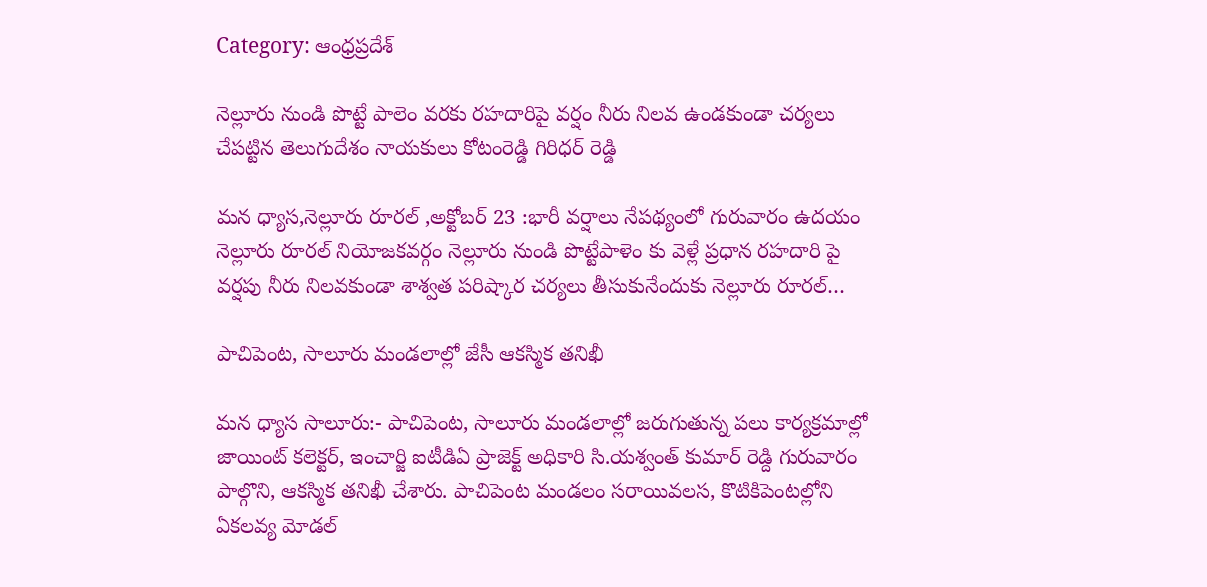Category: ఆంధ్రప్రదేశ్

నెల్లూరు నుండి పొట్టే పాలెం వరకు రహదారిపై వర్షం నీరు నిలవ ఉండకుండా చర్యలు చేపట్టిన తెలుగుదేశం నాయకులు కోటంరెడ్డి గిరిధర్ రెడ్డి

మన ధ్యాస,నెల్లూరు రూరల్ ,అక్టోబర్ 23 :భారీ వర్షాలు నేపథ్యంలో గురువారం ఉదయం నెల్లూరు రూరల్ నియోజకవర్గం నెల్లూరు నుండి పొట్టేపాళెం కు వెళ్లే ప్రధాన రహదారి పై వర్షపు నీరు నిలవకుండా శాశ్వత పరిష్కార చర్యలు తీసుకునేందుకు నెల్లూరు రూరల్…

పాచిపెంట, సాలూరు మండలాల్లో జేసీ ఆకస్మిక తనిఖీ

మన ధ్యాస సాలూరు:- పాచిపెంట, సాలూరు మండలాల్లో జరుగుతున్న పలు కార్యక్రమాల్లో జాయింట్ కలెక్టర్, ఇంచార్జి ఐటీడిఏ ప్రాజెక్ట్ అధికారి సి.యశ్వంత్ కుమార్ రెడ్ది గురువారం పాల్గొని, ఆకస్మిక తనిఖీ చేశారు. పాచిపెంట మండలం సరాయివలస, కొటికిపెంటల్లోని ఏకలవ్య మోడల్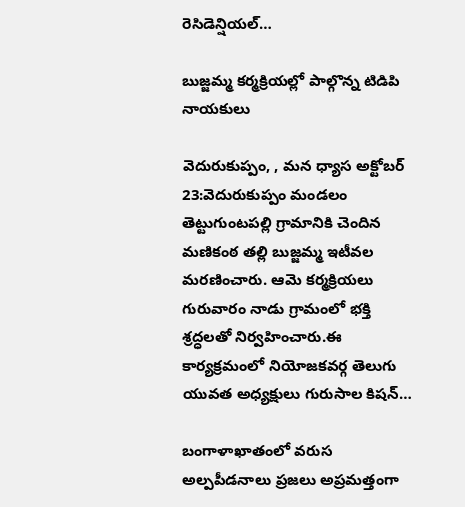రెసిడెన్షియల్…

బుజ్జమ్మ కర్మక్రియల్లో పాల్గొన్న టిడిపి నాయకులు

వెదురుకుప్పం, , మన ధ్యాస అక్టోబర్ 23:వెదురుకుప్పం మండలం తెట్టుగుంటపల్లి గ్రామానికి చెందిన మణికంఠ తల్లి బుజ్జమ్మ ఇటీవల మరణించారు. ఆమె కర్మక్రియలు గురువారం నాడు గ్రామంలో భక్తి శ్రద్ధలతో నిర్వహించారు.ఈ కార్యక్రమంలో నియోజకవర్గ తెలుగు యువత అధ్యక్షులు గురుసాల కిషన్…

బంగాళాఖాతంలో వరుస అల్పపీడనాలు ప్రజలు అప్రమత్తంగా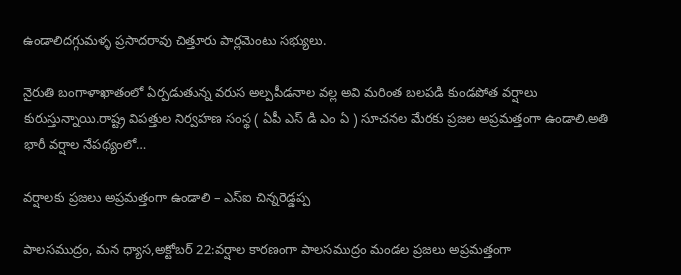ఉండాలిదగ్గుమళ్ళ ప్రసాదరావు చిత్తూరు పార్లమెంటు సభ్యులు.

నైరుతి బంగాళాఖాతంలో ఏర్పడుతున్న వరుస అల్పపీడనాల వల్ల అవి మరింత బలపడి కుండపోత వర్షాలు కురుస్తున్నాయి.రాష్ట్ర విపత్తుల నిర్వహణ సంస్థ ( ఏపీ ఎస్ డి ఎం ఏ ) సూచనల మేరకు ప్రజల అప్రమత్తంగా ఉండాలి.అతి భారీ వర్షాల నేపథ్యంలో…

వర్షాలకు ప్రజలు అప్రమత్తంగా ఉండాలి – ఎస్ఐ చిన్నరెడ్డప్ప

పాలసముద్రం, మన ధ్యాస,అక్టోబర్ 22:వర్షాల కారణంగా పాలసముద్రం మండల ప్రజలు అప్రమత్తంగా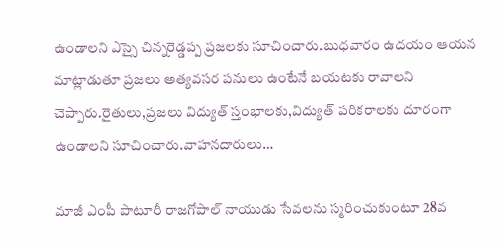ఉండాలని ఎస్సై చిన్నరెడ్డప్ప ప్రజలకు సూచించారు.బుధవారం ఉదయం ఆయన మాట్లాడుతూ ప్రజలు అత్యవసర పనులు ఉంటేనే బయటకు రావాలని చెప్పారు.రైతులు,ప్రజలు విద్యుత్ స్తంభాల‌కు,విద్యుత్ పరికరాలకు దూరంగా ఉండాలని సూచించారు.వాహనదారులు…

మాజీ ఎంపీ పాటూరీ రాజగోపాల్ నాయుడు సేవలను స్మరించుకుంటూ 28వ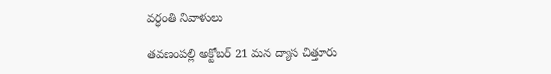వర్ధంతి నివాళులు

తవణంపల్లి అక్టోబర్ 21 మన ద్యాస చిత్తూరు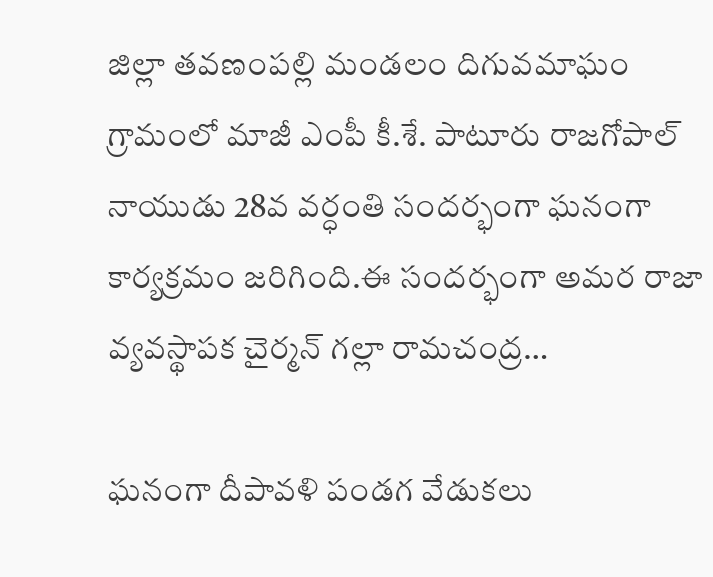జిల్లా తవణంపల్లి మండలం దిగువమాఘం గ్రామంలో మాజీ ఎంపీ కీ.శే. పాటూరు రాజగోపాల్ నాయుడు 28వ వర్ధంతి సందర్భంగా ఘనంగా కార్యక్రమం జరిగింది.ఈ సందర్భంగా అమర రాజా వ్యవస్థాపక చైర్మన్ గల్లా రామచంద్ర…

ఘనంగా దీపావళి పండగ వేడుకలు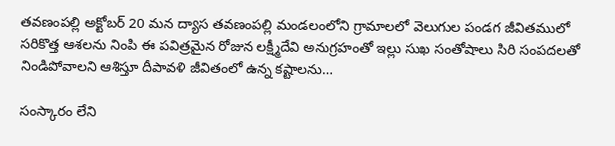తవణంపల్లి అక్టోబర్ 20 మన ద్యాస తవణంపల్లి మండలంలోని గ్రామాలలో వెలుగుల పండగ జీవితములో సరికొత్త ఆశలను నింపి ఈ పవిత్రమైన రోజున లక్ష్మీదేవి అనుగ్రహంతో ఇల్లు సుఖ సంతోషాలు సిరి సంపదలతో నిండిపోవాలని ఆశిస్తూ దీపావళి జీవితంలో ఉన్న కష్టాలను…

సంస్కారం లేని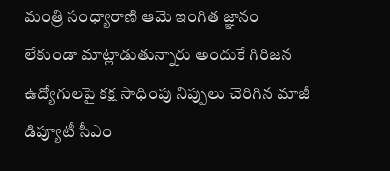మంత్రి సంధ్యారాణి ఆమె ఇంగిత జ్ఞానం లేకుండా మాట్లాడుతున్నారు అందుకే గిరిజన ఉద్యోగులపై కక్ష సాధింపు నిప్పులు చెరిగిన మాజీ డిప్యూటీ సీఎం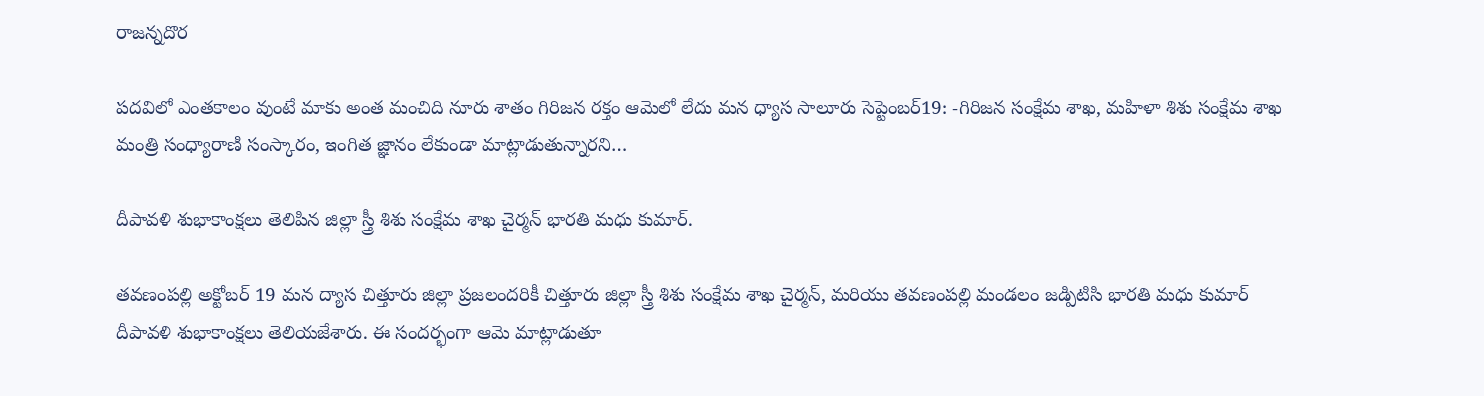రాజన్నదొర

పదవిలో ఎంతకాలం వుంటే మాకు అంత మంచిది నూరు శాతం గిరిజన రక్తం ఆమెలో లేదు మన ధ్యాస సాలూరు సెప్టెంబర్19: -గిరిజన సంక్షేమ శాఖ, మహిళా శిశు సంక్షేమ శాఖ మంత్రి సంధ్యారాణి సంస్కారం, ఇంగిత జ్ఞానం లేకుండా మాట్లాడుతున్నారని…

దీపావళి శుభాకాంక్షలు తెలిపిన జిల్లా స్త్రీ శిశు సంక్షేమ శాఖ చైర్మన్ భారతి మధు కుమార్.

తవణంపల్లి అక్టోబర్ 19 మన ద్యాస చిత్తూరు జిల్లా ప్రజలందరికీ చిత్తూరు జిల్లా స్త్రీ శిశు సంక్షేమ శాఖ చైర్మన్, మరియు తవణంపల్లి మండలం జడ్పిటిసి భారతి మధు కుమార్ దీపావళి శుభాకాంక్షలు తెలియజేశారు. ఈ సందర్భంగా ఆమె మాట్లాడుతూ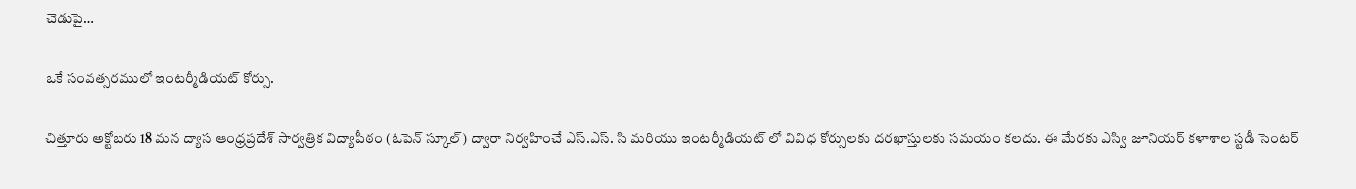చెడుపై…

ఒకే సంవత్సరములో ఇంటర్మీడియట్ కోర్సు.

చిత్తూరు అక్టోబరు 18 మన ద్యాస ఆంధ్రప్రదేశ్ సార్వత్రిక విద్యాపీఠం (ఓపెన్ స్కూల్) ద్వారా నిర్వహించే ఎస్.ఎస్. సి మరియు ఇంటర్మీడియట్ లో వివిధ కోర్సులకు దరఖాస్తులకు సమయం కలదు. ఈ మేరకు ఎస్వి జూనియర్ కళాశాల స్టడీ సెంటర్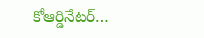కోఆర్డినేటర్…